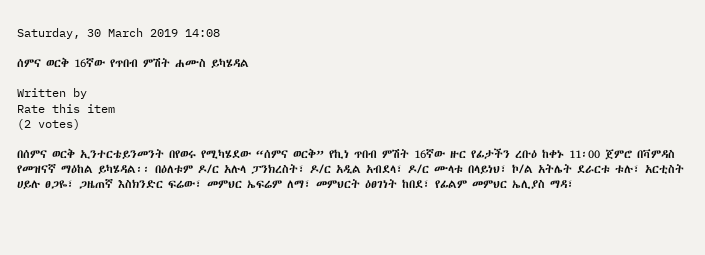Saturday, 30 March 2019 14:08

ሰምና ወርቅ 16ኛው የጥበብ ምሽት ሐሙስ ይካሄዳል

Written by
Rate this item
(2 votes)

በሰምና ወርቅ ኢንተርቴይንመንት በየወሩ የሚካሄደው “ሰምና ወርቅ” የኪነ ጥበብ ምሽት 16ኛው ዙር የፊታችን ረቡዕ ከቀኑ 11፡00 ጀምሮ በቫምዳስ የመዝናኛ ማዕከል ይካሄዳል፡፡ በዕለቱም ዶ/ር አሉላ ፓንክረስት፣ ዶ/ር አዲል አብደላ፣ ዶ/ር ሙላቱ በላይነህ፣ ኮ/ል አትሌት ደራርቱ ቱሉ፣ አርቲስት ሀይሉ ፀጋዬ፣ ጋዜጠኛ እስክንድር ፍሬው፣ መምህር ኤፍሬም ለማ፣ መምህርት ዕፀገነት ከበደ፣ የፊልም መምህር ኤሊያስ ማዳ፣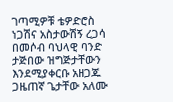ገጣሚዎቹ ቴዎድሮስ ነጋሽና አስታውሽኝ ረጋሳ በመሶብ ባህላዊ ባንድ ታጅበው ዝግጅታቸውን እንደሚያቀርቡ አዘጋጁ ጋዜጠኛ ጌታቸው አለሙ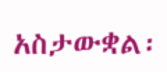አስታውቋል፡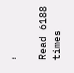፡

Read 6188 times